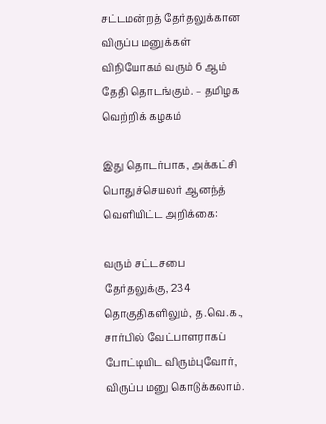சட்டமன்றத் தேர்தலுக்கான விருப்ப மனுக்கள் விநியோகம் வரும் 6 ஆம் தேதி தொடங்கும். – தமிழக வெற்றிக் கழகம்

இது தொடர்பாக, அக்கட்சி பொதுச்செயலர் ஆனந்த் வெளியிட்ட அறிக்கை:

வரும் சட்டசபை தேர்தலுக்கு, 234 தொகுதிகளிலும், த.வெ.க., சார்பில் வேட்பாளராகப் போட்டியிட விரும்புவோர், விருப்ப மனு கொடுக்கலாம்.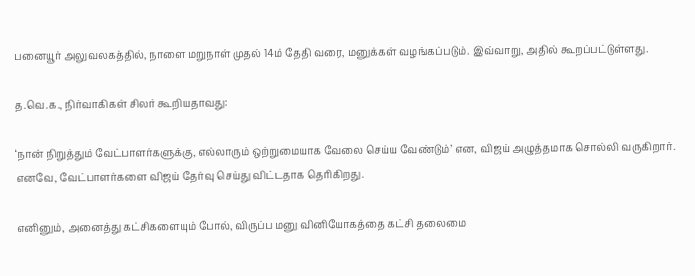பனையூர் அலுவலகத்தில், நாளை மறுநாள் முதல் 14ம் தேதி வரை, மனுக்கள் வழங்கப்படும். இவ்வாறு, அதில் கூறப்பட்டுள்ளது.

த.வெ.க., நிர்வாகிகள் சிலர் கூறியதாவது:

‘நான் நிறுத்தும் வேட்பாளர்களுக்கு, எல்லாரும் ஒற்றுமையாக வேலை செய்ய வேண்டும்’ என, விஜய் அழுத்தமாக சொல்லி வருகிறார். எனவே, வேட்பாளர்களை விஜய் தேர்வு செய்து விட்டதாக தெரிகிறது.

எனினும், அனைத்து கட்சிகளையும் போல், விருப்ப மனு வினியோகத்தை கட்சி தலைமை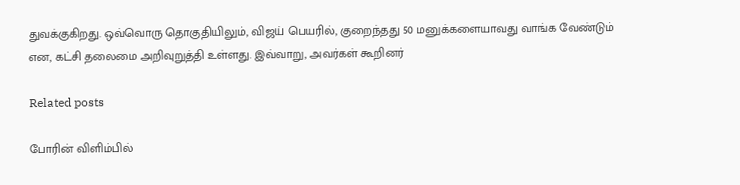துவக்குகிறது. ஒவ்வொரு தொகுதியிலும், விஜய் பெயரில், குறைந்தது 50 மனுக்களையாவது வாங்க வேண்டும் என, கட்சி தலைமை அறிவுறுத்தி உள்ளது. இவ்வாறு, அவர்கள் கூறினர்

Related posts

போரின் விளிம்பில்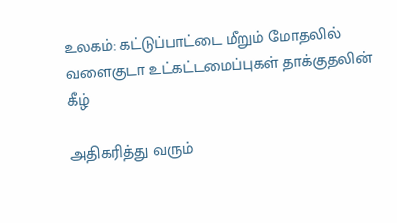உலகம்: கட்டுப்பாட்டை மீறும் மோதலில் வளைகுடா உட்கட்டமைப்புகள் தாக்குதலின் கீழ்

அதிகரித்து வரும்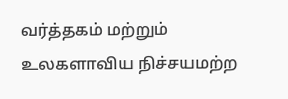வர்த்தகம் மற்றும் உலகளாவிய நிச்சயமற்ற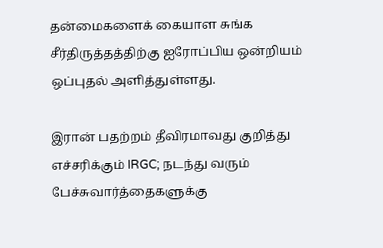தன்மைகளைக் கையாள சுங்க சீர்திருத்தத்திற்கு ஐரோப்பிய ஒன்றியம் ஒப்புதல் அளித்துள்ளது.

இரான் பதற்றம் தீவிரமாவது குறித்து எச்சரிக்கும் IRGC; நடந்து வரும் பேச்சுவார்த்தைகளுக்கு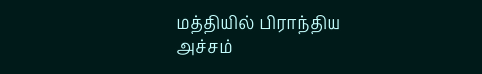மத்தியில் பிராந்திய அச்சம்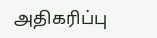அதிகரிப்பு